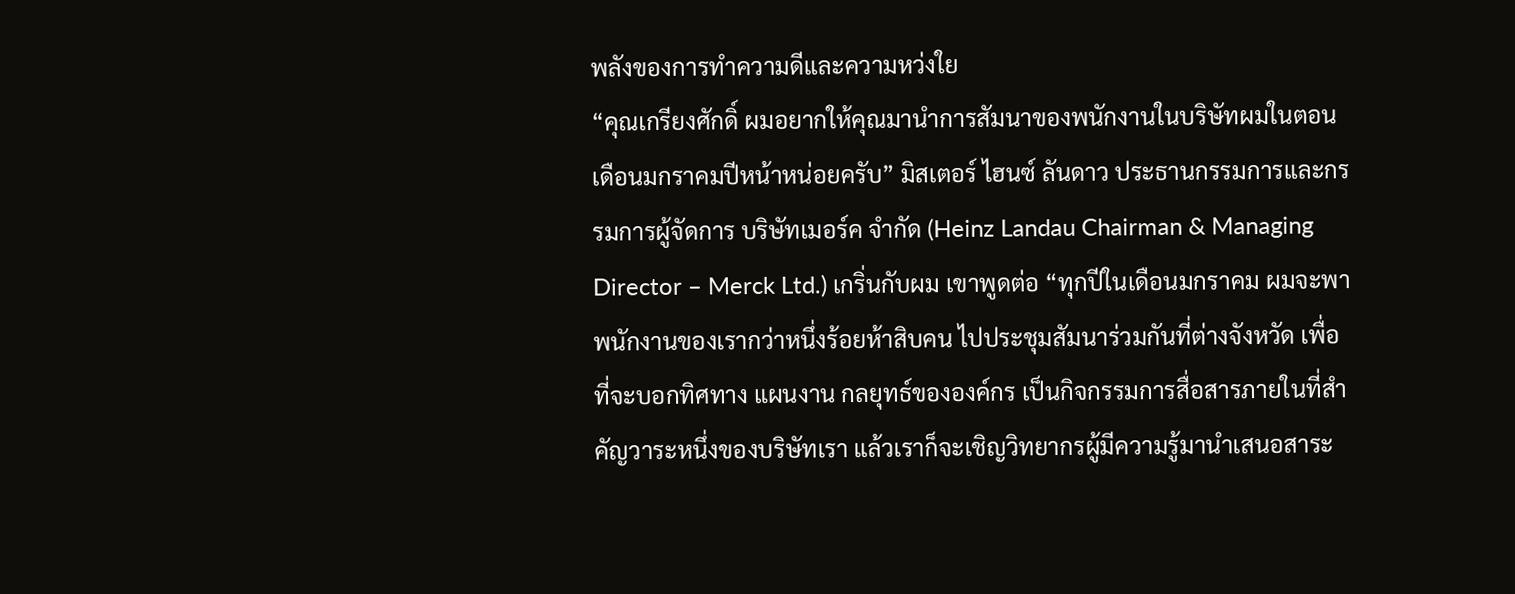พลังของการทำความดีและความหว่งใย
“คุณเกรียงศักดิ์ ผมอยากให้คุณมานำการสัมนาของพนักงานในบริษัทผมในตอนเดือนมกราคมปีหน้าหน่อยครับ” มิสเตอร์ ไฮนซ์ ลันดาว ประธานกรรมการและกรรมการผู้จัดการ บริษัทเมอร์ค จำกัด (Heinz Landau Chairman & Managing Director – Merck Ltd.) เกริ่นกับผม เขาพูดต่อ “ทุกปีในเดือนมกราคม ผมจะพาพนักงานของเรากว่าหนึ่งร้อยห้าสิบคน ไปประชุมสัมนาร่วมกันที่ต่างจังหวัด เพื่อที่จะบอกทิศทาง แผนงาน กลยุทธ์ขององค์กร เป็นกิจกรรมการสื่อสารภายในที่สำคัญวาระหนึ่งของบริษัทเรา แล้วเราก็จะเชิญวิทยากรผู้มีความรู้มานำเสนอสาระ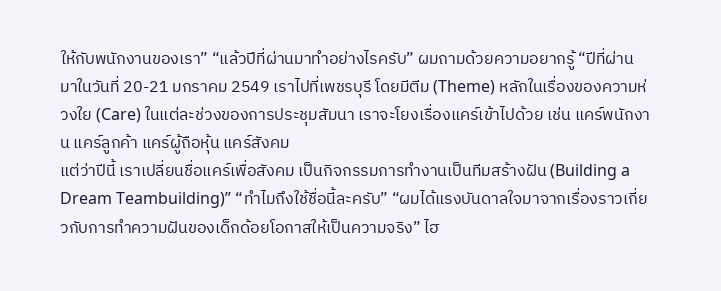ให้กับพนักงานของเรา” “แล้วปีที่ผ่านมาทำอย่างไรครับ” ผมถามด้วยความอยากรู้ “ปีที่ผ่านมาในวันที่ 20-21 มกราคม 2549 เราไปที่เพชรบุรี โดยมีตีม (Theme) หลักในเรื่องของความห่วงใย (Care) ในแต่ละช่วงของการประชุมสัมนา เราจะโยงเรื่องแคร์เข้าไปด้วย เช่น แคร์พนักงาน แคร์ลูกค้า แคร์ผู้ถือหุ้น แคร์สังคม
แต่ว่าปีนี้ เราเปลี่ยนชื่อแคร์เพื่อสังคม เป็นกิจกรรมการทำงานเป็นทีมสร้างฝัน (Building a Dream Teambuilding)” “ทำไมถึงใช้ชื่อนี้ละครับ” “ผมได้แรงบันดาลใจมาจากเรื่องราวเกี่ยวกับการทำความฝันของเด็กด้อยโอกาสให้เป็นความจริง” ไฮ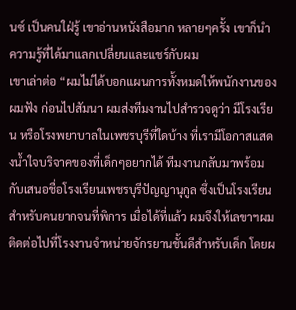นซ์ เป็นคนใฝ่รู้ เขาอ่านหนังสือมาก หลายๆครั้ง เขาก็นำความรู้ที่ได้มาแลกเปลี่ยนและแชร์กับผม
เขาเล่าต่อ “ผมไม่ได้บอกแผนการทั้งหมดให้พนักงานของผมฟัง ก่อนไปสัมนา ผมส่งทีมงานไปสำรวจดูว่า มีโรงเรียน หรือโรงพยาบาลในเพชรบุรีที่ใดบ้าง ที่เรามีโอกาสแสดงน้ำใจบริจาคของที่เด็กๆอยากได้ ทีมงานกลับมาพร้อมกับเสนอชื่อโรงเรียนเพชรบุรีปัญญานุกูล ซึ่งเป็นโรงเรียนสำหรับคนยากจนที่พิการ เมื่อได้ที่แล้ว ผมจึงให้เลขาฯผมติดต่อไปที่โรงงานจำหน่ายจักรยานชั้นดีสำหรับเด็ก โดยผ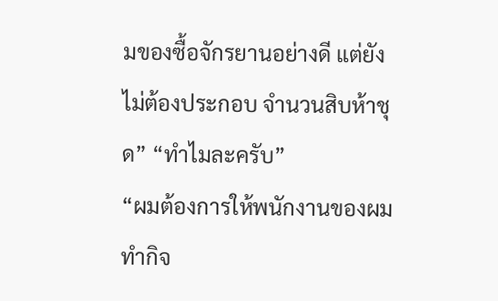มของซื้อจักรยานอย่างดี แต่ยังไม่ต้องประกอบ จำนวนสิบห้าชุด” “ทำไมละครับ”
“ผมต้องการให้พนักงานของผมทำกิจ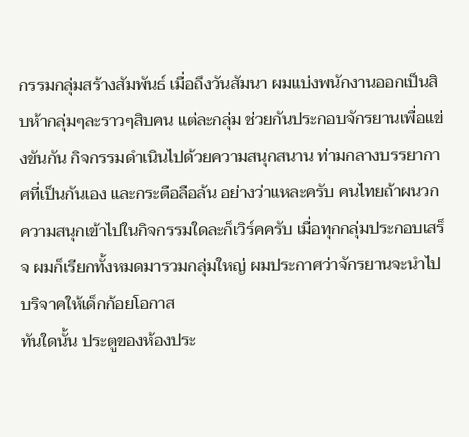กรรมกลุ่มสร้างสัมพันธ์ เมื่อถึงวันสัมนา ผมแบ่งพนักงานออกเป็นสิบห้ากลุ่มๆละราวๆสิบคน แต่ละกลุ่ม ช่วยกันประกอบจักรยานเพื่อแข่งขันกัน กิจกรรมดำเนินไปด้วยความสนุกสนาน ท่ามกลางบรรยากาศที่เป็นกันเอง และกระตือลือล้น อย่างว่าแหละครับ คนไทยถ้าผนวกความสนุกเข้าไปในกิจกรรมใดละก็เวิร์คครับ เมื่อทุกกลุ่มประกอบเสร็จ ผมก็เรียกทั้งหมดมารวมกลุ่มใหญ่ ผมประกาศว่าจักรยานจะนำไปบริจาคให้เด็กก้อยโอกาส
ทันใดนั้น ประตูของห้องประ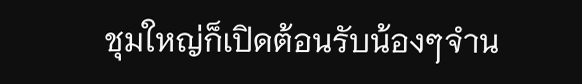ชุมใหญ่ก็เปิดต้อนรับน้องๆจำน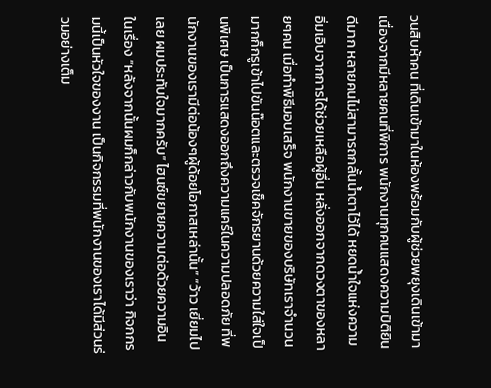วนสิบห้าคน ที่เดินเข้ามาในห้องพร้อมกับผู้ช่วยพยุงเดินเข้ามา เนื่องจากมีหลายคนที่พิการ พนักงานทุกคนแสดงความปิติยินดีมาก หลายคนไม่สามารถกลั้นน้ำตาไว้ได้ หยดน้ำใจแห่งความอิ่มเอิบจากการได้ช่วยเหลือผู้อื่น หลั่งออกจากดวงตาของหลายๆคน เมื่อทำพิธีมอบเสร็จ พนักงานขายของบริษัทเราจำนวนมากก็กรูเข้าไปขันน๊อตและตรวจเช็คจักรยานด้วยความใส่ใจเป็นพิเศษ เป็นการแสดงออกถึงความแคร์ในความปลอดภัย ที่พนักงานของเรามีต่อน้องๆผู้ด้อยโอกาสเหล่านั้น” “ว้าว เยี่ยมไปเลย ผมประทับใจมากครับ” ไฮนซ์ขยายความต่อด้วยความอินในเรื่อง “หลังจากนั้นผมก็กล่าวกับพนักงานของเราว่า กิจกกรมนี้เป็นหัวใจของงาน เป็นกิจกรรมที่พนักงานของเราได้มีส่วนร่วมอย่างเต็ม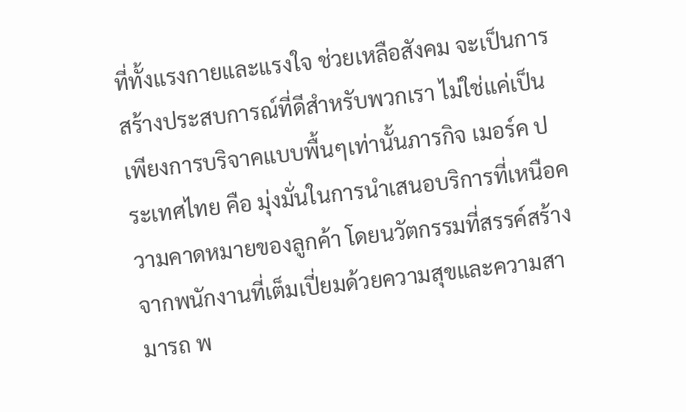ที่ทั้งแรงกายและแรงใจ ช่วยเหลือสังคม จะเป็นการสร้างประสบการณ์ที่ดีสำหรับพวกเรา ไม่ใช่แค่เป็นเพียงการบริจาคแบบพื้นๆเท่านั้นภารกิจ เมอร์ค ประเทศไทย คือ มุ่งมั่นในการนำเสนอบริการที่เหนือความคาดหมายของลูกค้า โดยนวัตกรรมที่สรรค์สร้างจากพนักงานที่เต็มเปี่ยมด้วยความสุขและความสามารถ พ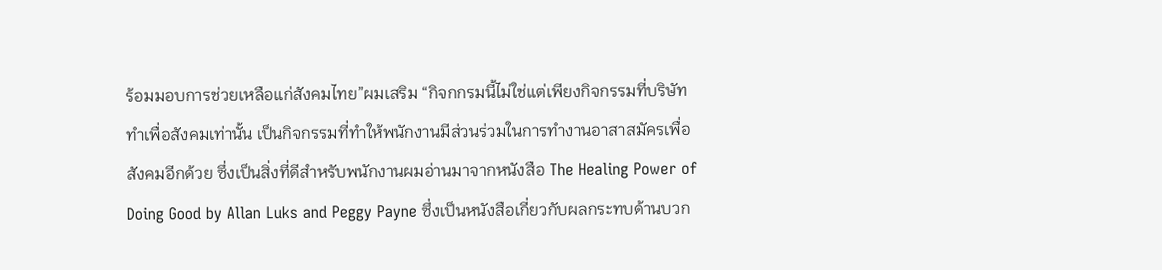ร้อมมอบการช่วยเหลือแก่สังคมไทย”ผมเสริม “กิจกกรมนี้ไม่ใช่แต่เพียงกิจกรรมที่บริษัททำเพื่อสังคมเท่านั้น เป็นกิจกรรมที่ทำให้พนักงานมีส่วนร่วมในการทำงานอาสาสมัครเพื่อสังคมอีกด้วย ซึ่งเป็นสิ่งที่ดีสำหรับพนักงานผมอ่านมาจากหนังสือ The Healing Power of Doing Good by Allan Luks and Peggy Payne ซึ่งเป็นหนังสือเกี่ยวกับผลกระทบด้านบวก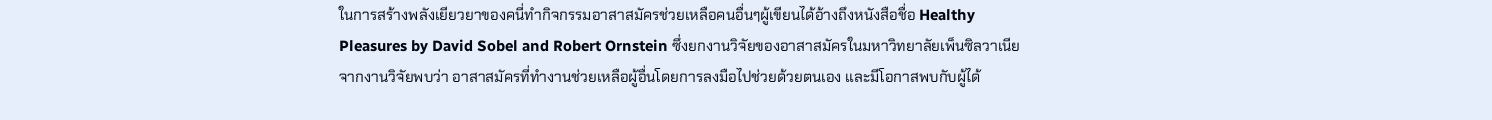ในการสร้างพลังเยียวยาของคนี่ทำกิจกรรมอาสาสมัครช่วยเหลือคนอื่นๆผู้เขียนได้อ้างถึงหนังสือชื่อ Healthy Pleasures by David Sobel and Robert Ornstein ซึ่งยกงานวิจัยของอาสาสมัครในมหาวิทยาลัยเพ็นซิลวาเนีย จากงานวิจัยพบว่า อาสาสมัครที่ทำงานช่วยเหลือผู้อื่นโดยการลงมือไปช่วยด้วยตนเอง และมีโอกาสพบกับผู้ได้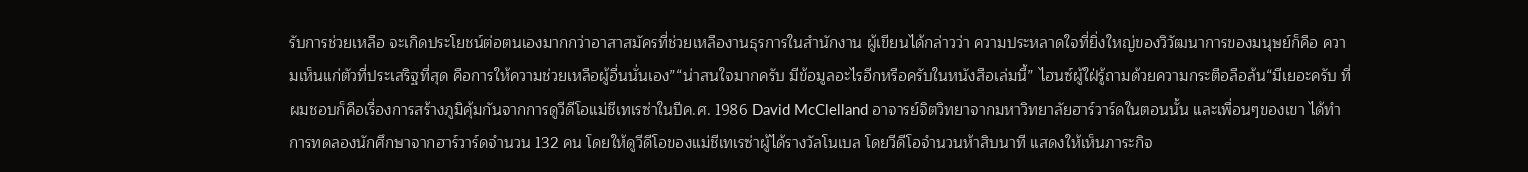รับการช่วยเหลือ จะเกิดประโยชน์ต่อตนเองมากกว่าอาสาสมัครที่ช่วยเหลืองานธุรการในสำนักงาน ผู้เขียนได้กล่าวว่า ความประหลาดใจที่ยิ่งใหญ่ของวิวัฒนาการของมนุษย์ก็คือ ความเห็นแก่ตัวที่ประเสริฐที่สุด คือการให้ความช่วยเหลือผู้อื่นนั่นเอง”“น่าสนใจมากครับ มีข้อมูลอะไรอีกหรือครับในหนังสือเล่มนี้” ไฮนซ์ผู้ใฝ่รู้ถามด้วยความกระตือลือล้น“มีเยอะครับ ที่ผมชอบก็คือเรื่องการสร้างภูมิคุ้มกันจากการดูวีดีโอแม่ชีเทเรซ่าในปีค.ศ. 1986 David McClelland อาจารย์จิตวิทยาจากมหาวิทยาลัยฮาร์วาร์ดในตอนนั้น และเพื่อนๆของเขา ได้ทำการทดลองนักศึกษาจากฮาร์วาร์ดจำนวน 132 คน โดยให้ดูวีดีโอของแม่ชีเทเรซ่าผู้ได้รางวัลโนเบล โดยวีดีโอจำนวนห้าสิบนาที แสดงให้เห็นภาระกิจ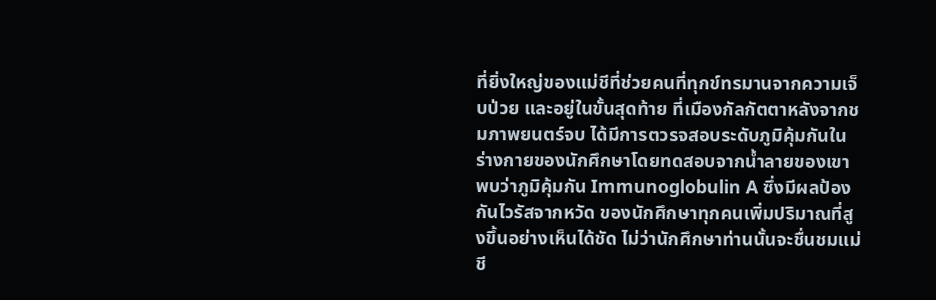ที่ยิ่งใหญ่ของแม่ชีที่ช่วยคนที่ทุกข์ทรมานจากความเจ็บป่วย และอยู่ในขั้นสุดท้าย ที่เมืองกัลกัตตาหลังจากชมภาพยนตร์จบ ได้มีการตวรจสอบระดับภูมิคุ้มกันในร่างกายของนักศึกษาโดยทดสอบจากน้ำลายของเขา พบว่าภูมิคุ้มกัน Immunoglobulin A ซึ่งมีผลป้องกันไวรัสจากหวัด ของนักศึกษาทุกคนเพิ่มปริมาณที่สูงขึ้นอย่างเห็นได้ชัด ไม่ว่านักศึกษาท่านนั้นจะชื่นชมแม่ชี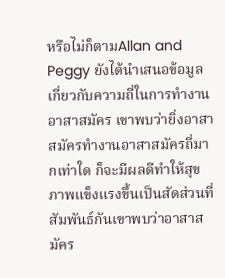หรือไม่ก็ตามAllan and Peggy ยังได้นำเสนอข้อมูลเกี่ยวกับความถี่ในการทำงานอาสาสมัคร เขาพบว่ายิ่งอาสาสมัครทำงานอาสาสมัครถี่มากเท่าใด ก็จะมีผลดีทำให้สุขภาพแข็งแรงขึ้นเป็นสัดส่วนที่สัมพันธ์กันเขาพบว่าอาสาสมัคร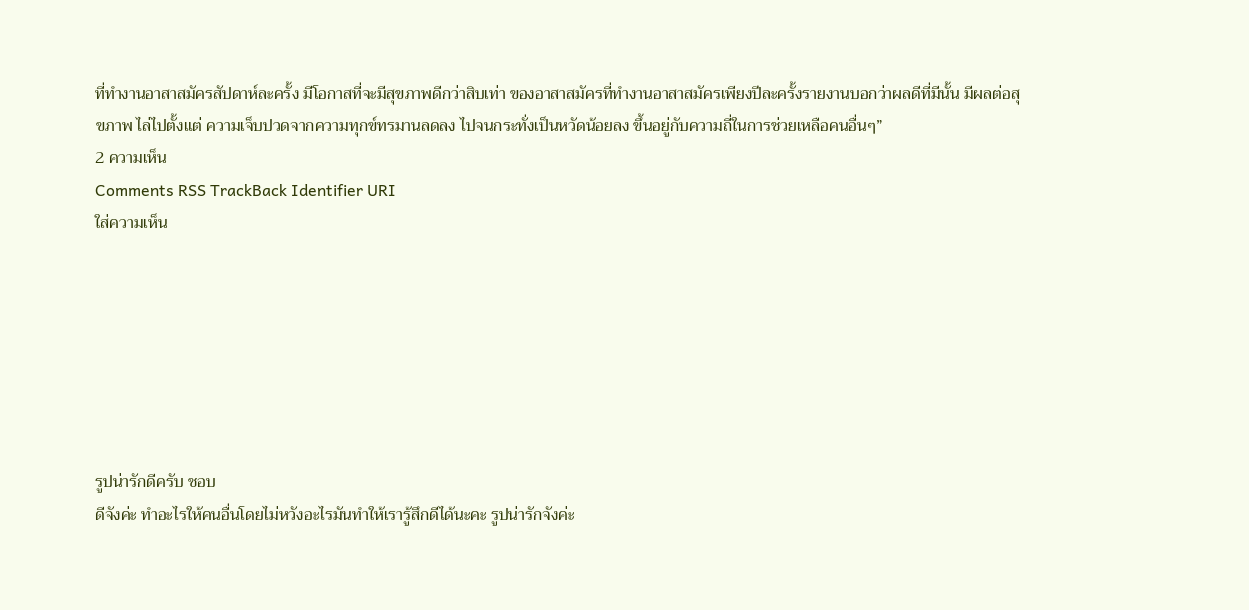ที่ทำงานอาสาสมัครสัปดาห์ละครั้ง มีโอกาสที่จะมีสุขภาพดีกว่าสิบเท่า ของอาสาสมัครที่ทำงานอาสาสมัครเพียงปีละครั้งรายงานบอกว่าผลดีที่มีนั้น มีผลต่อสุขภาพ ไล่ไปตั้งแต่ ความเจ็บปวดจากความทุกข์ทรมานลดลง ไปจนกระทั่งเป็นหวัดน้อยลง ขึ้นอยู่กับความถี่ในการช่วยเหลือคนอื่นๆ”
2 ความเห็น
Comments RSS TrackBack Identifier URI
ใส่ความเห็น







รูปน่ารักดีครับ ชอบ
ดีจังค่ะ ทำอะไรให้คนอื่นโดยไม่หวังอะไรมันทำให้เรารู้สึกดีได้นะคะ รูปน่ารักจังค่ะ